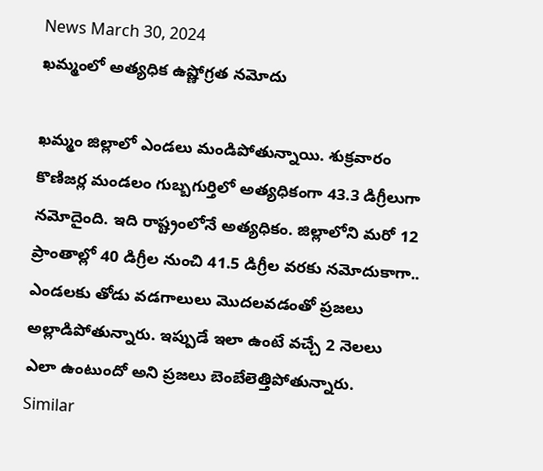News March 30, 2024
ఖమ్మంలో అత్యధిక ఉష్ణోగ్రత నమోదు

ఖమ్మం జిల్లాలో ఎండలు మండిపోతున్నాయి. శుక్రవారం కొణిజర్ల మండలం గుబ్బగుర్తిలో అత్యధికంగా 43.3 డిగ్రీలుగా నమోదైంది. ఇది రాష్ట్రంలోనే అత్యధికం. జిల్లాలోని మరో 12 ప్రాంతాల్లో 40 డిగ్రీల నుంచి 41.5 డిగ్రీల వరకు నమోదుకాగా.. ఎండలకు తోడు వడగాలులు మొదలవడంతో ప్రజలు అల్లాడిపోతున్నారు. ఇప్పుడే ఇలా ఉంటే వచ్చే 2 నెలలు ఎలా ఉంటుందో అని ప్రజలు బెంబేలెత్తిపోతున్నారు.
Similar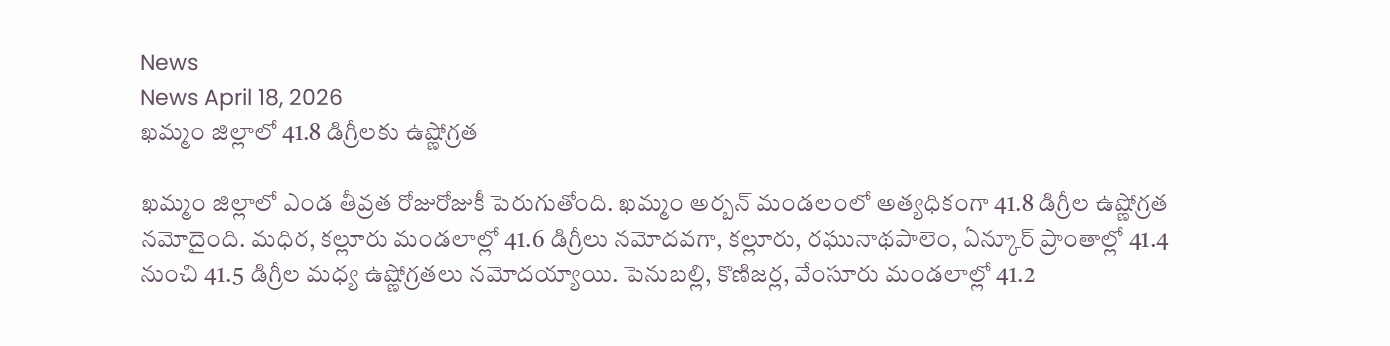News
News April 18, 2026
ఖమ్మం జిల్లాలో 41.8 డిగ్రీలకు ఉష్ణోగ్రత

ఖమ్మం జిల్లాలో ఎండ తీవ్రత రోజురోజుకీ పెరుగుతోంది. ఖమ్మం అర్బన్ మండలంలో అత్యధికంగా 41.8 డిగ్రీల ఉష్ణోగ్రత నమోదైంది. మధిర, కల్లూరు మండలాల్లో 41.6 డిగ్రీలు నమోదవగా, కల్లూరు, రఘునాథపాలెం, ఏన్కూర్ ప్రాంతాల్లో 41.4 నుంచి 41.5 డిగ్రీల మధ్య ఉష్ణోగ్రతలు నమోదయ్యాయి. పెనుబల్లి, కొణిజర్ల, వేంసూరు మండలాల్లో 41.2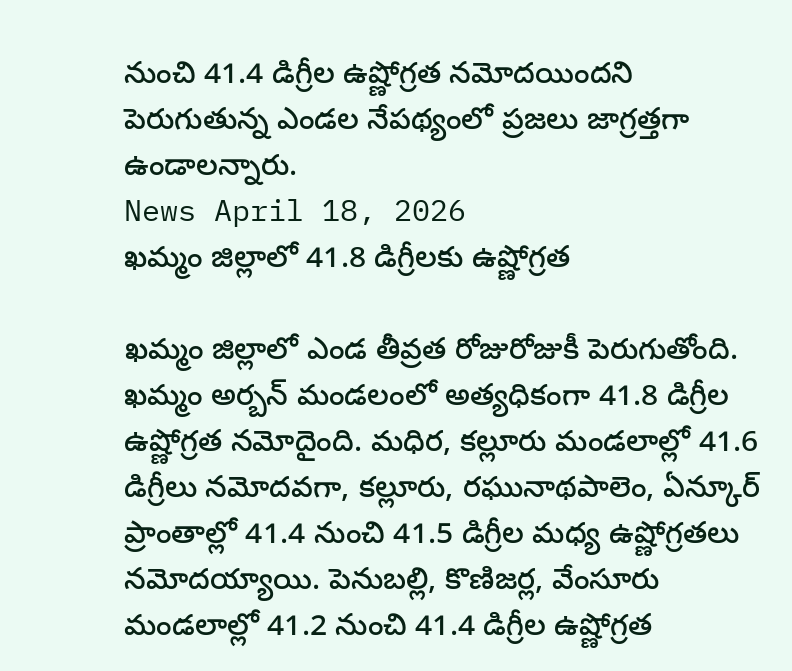నుంచి 41.4 డిగ్రీల ఉష్ణోగ్రత నమోదయిందని పెరుగుతున్న ఎండల నేపథ్యంలో ప్రజలు జాగ్రత్తగా ఉండాలన్నారు.
News April 18, 2026
ఖమ్మం జిల్లాలో 41.8 డిగ్రీలకు ఉష్ణోగ్రత

ఖమ్మం జిల్లాలో ఎండ తీవ్రత రోజురోజుకీ పెరుగుతోంది. ఖమ్మం అర్బన్ మండలంలో అత్యధికంగా 41.8 డిగ్రీల ఉష్ణోగ్రత నమోదైంది. మధిర, కల్లూరు మండలాల్లో 41.6 డిగ్రీలు నమోదవగా, కల్లూరు, రఘునాథపాలెం, ఏన్కూర్ ప్రాంతాల్లో 41.4 నుంచి 41.5 డిగ్రీల మధ్య ఉష్ణోగ్రతలు నమోదయ్యాయి. పెనుబల్లి, కొణిజర్ల, వేంసూరు మండలాల్లో 41.2 నుంచి 41.4 డిగ్రీల ఉష్ణోగ్రత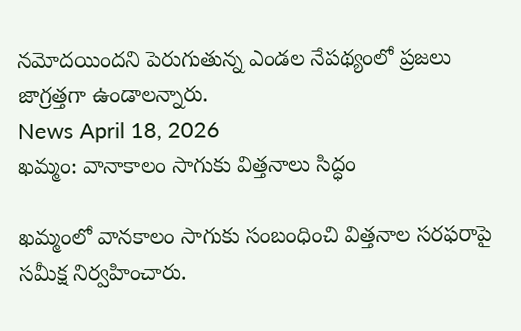నమోదయిందని పెరుగుతున్న ఎండల నేపథ్యంలో ప్రజలు జాగ్రత్తగా ఉండాలన్నారు.
News April 18, 2026
ఖమ్మం: వానాకాలం సాగుకు విత్తనాలు సిద్ధం

ఖమ్మంలో వానకాలం సాగుకు సంబంధించి విత్తనాల సరఫరాపై సమీక్ష నిర్వహించారు.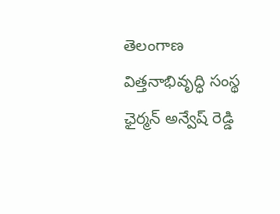తెలంగాణ విత్తనాభివృద్ధి సంస్థ ఛైర్మన్ అన్వేష్ రెడ్డి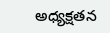అధ్యక్షతన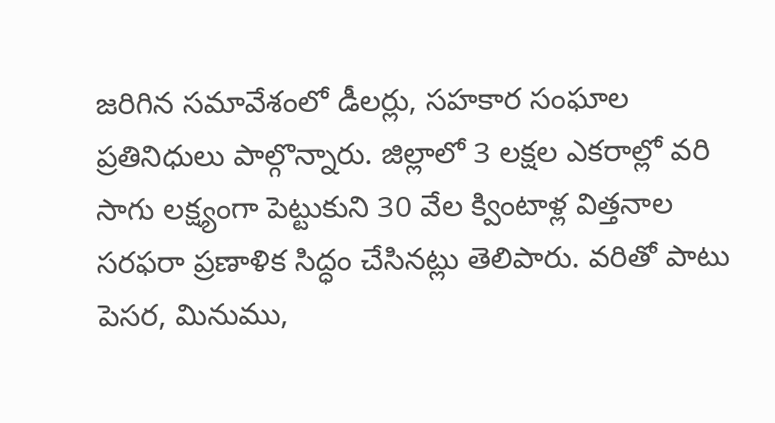జరిగిన సమావేశంలో డీలర్లు, సహకార సంఘాల ప్రతినిధులు పాల్గొన్నారు. జిల్లాలో 3 లక్షల ఎకరాల్లో వరి సాగు లక్ష్యంగా పెట్టుకుని 30 వేల క్వింటాళ్ల విత్తనాల సరఫరా ప్రణాళిక సిద్ధం చేసినట్లు తెలిపారు. వరితో పాటు పెసర, మినుము,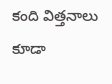కంది విత్తనాలు కూడా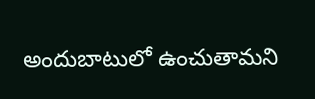అందుబాటులో ఉంచుతామని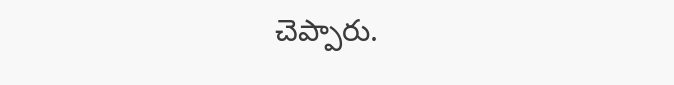చెప్పారు.